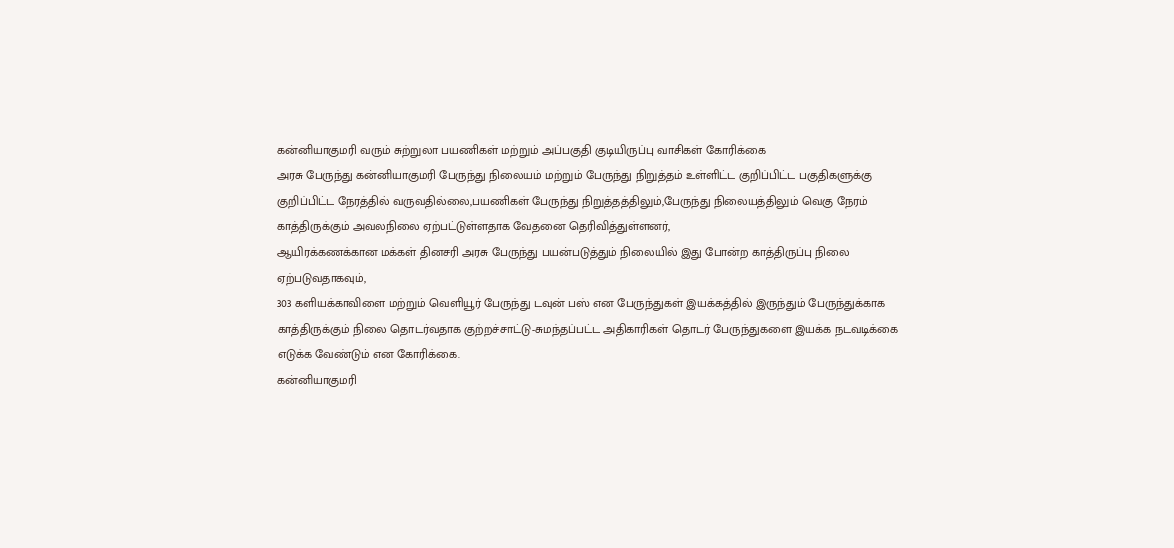கன்னியாகுமரி வரும் சுற்றுலா பயணிகள் மற்றும் அப்பகுதி குடியிருப்பு வாசிகள் கோரிக்கை
அரசு பேருந்து கன்னியாகுமரி பேருந்து நிலையம் மற்றும் பேருந்து நிறுத்தம் உள்ளிட்ட குறிப்பிட்ட பகுதிகளுக்கு குறிப்பிட்ட நேரத்தில் வருவதில்லை,பயணிகள் பேருந்து நிறுத்தத்திலும்,பேருந்து நிலையத்திலும் வெகு நேரம் காத்திருக்கும் அவலநிலை ஏற்பட்டுள்ளதாக வேதனை தெரிவித்துள்ளனர்,
ஆயிரக்கணக்கான மக்கள் தினசரி அரசு பேருந்து பயன்படுத்தும் நிலையில் இது போன்ற காத்திருப்பு நிலை ஏற்படுவதாகவும்,
303 களியக்காவிளை மற்றும் வெளியூர் பேருந்து டவுன் பஸ் என பேருந்துகள் இயக்கத்தில் இருந்தும் பேருந்துக்காக காத்திருக்கும் நிலை தொடர்வதாக குற்றச்சாட்டு-சுமந்தப்பட்ட அதிகாரிகள் தொடர் பேருந்துகளை இயக்க நடவடிக்கை எடுக்க வேண்டும் என கோரிக்கை.
கன்னியாகுமரி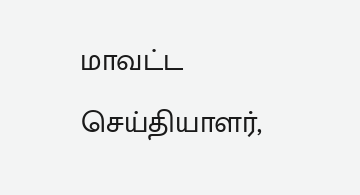மாவட்ட செய்தியாளர்,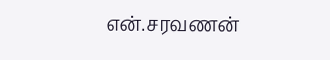என்.சரவணன்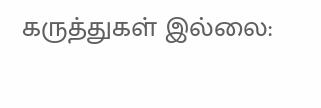கருத்துகள் இல்லை: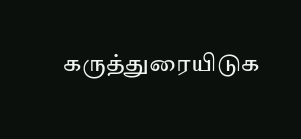கருத்துரையிடுக